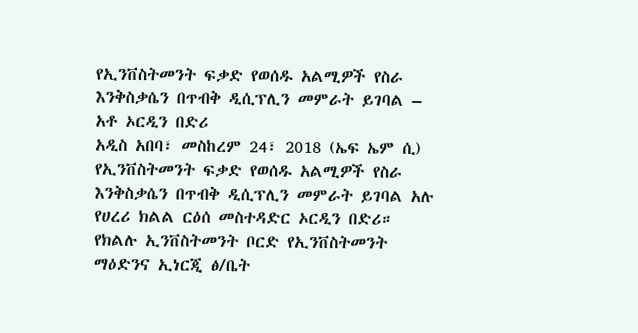የኢንቨስትመንት ፍቃድ የወሰዱ አልሚዎች የስራ እንቅስቃሴን በጥብቅ ዲሲፕሊን መምራት ይገባል – አቶ ኦርዲን በድሪ
አዲስ አበባ፣ መስከረም 24፣ 2018 (ኤፍ ኤም ሲ) የኢንቨስትመንት ፍቃድ የወሰዱ አልሚዎች የስራ እንቅስቃሴን በጥብቅ ዲሲፕሊን መምራት ይገባል አሉ የሀረሪ ክልል ርዕሰ መስተዳድር ኦርዲን በድሪ።
የክልሉ ኢንቨስትመንት ቦርድ የኢንቨስትመንት ማዕድንና ኢነርጂ ፅ/ቤት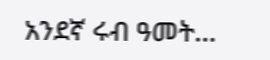አንደኛ ሩብ ዓመት…